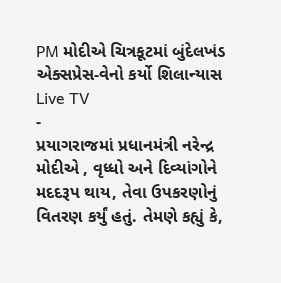PM મોદીએ ચિત્રકૂટમાં બુંદેલખંડ એક્સપ્રેસ-વેનો કર્યો શિલાન્યાસ
Live TV
-
પ્રયાગરાજમાં પ્રધાનમંત્રી નરેન્દ્ર મોદીએ , વૃધ્ધો અને દિવ્યાંગોને મદદરૂપ થાય, તેવા ઉપકરણોનું વિતરણ કર્યું હતું. તેમણે કહ્યું કે,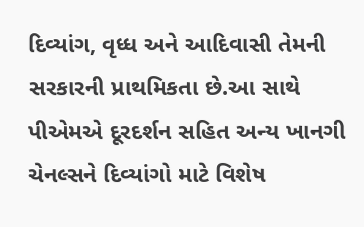દિવ્યાંગ, વૃધ્ધ અને આદિવાસી તેમની સરકારની પ્રાથમિકતા છે.આ સાથે પીએમએ દૂરદર્શન સહિત અન્ય ખાનગી ચેનલ્સને દિવ્યાંગો માટે વિશેષ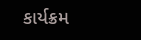કાર્યક્રમ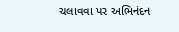ચલાવવા પર અભિનંદન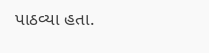પાઠવ્યા હતા.